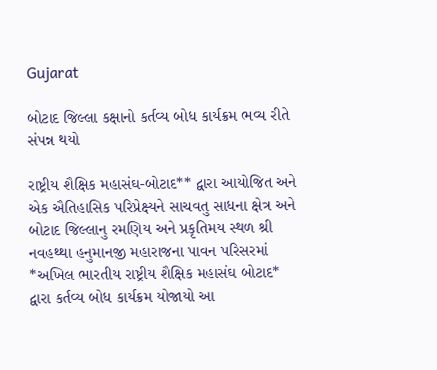Gujarat

બોટાદ જિલ્લા કક્ષાનો કર્તવ્ય બોધ કાર્યક્રમ ભવ્ય રીતે સંપન્ન થયો

રાષ્ટ્રીય શૈક્ષિક મહાસંઘ-બોટાદ** દ્વારા આયોજિત અને એક ઐતિહાસિક પરિપ્રેક્ષ્યને સાચવતુ સાધના ક્ષેત્ર અને બોટાદ જિલ્લાનુ રમણિય અને પ્રકૃતિમય સ્થળ શ્રી નવહથ્થા હનુમાનજી મહારાજના પાવન પરિસરમાં  *અખિલ ભારતીય રાષ્ટ્રીય શૈક્ષિક મહાસંઘ બોટાદ* દ્વારા કર્તવ્ય બોધ કાર્યક્રમ યોજાયો આ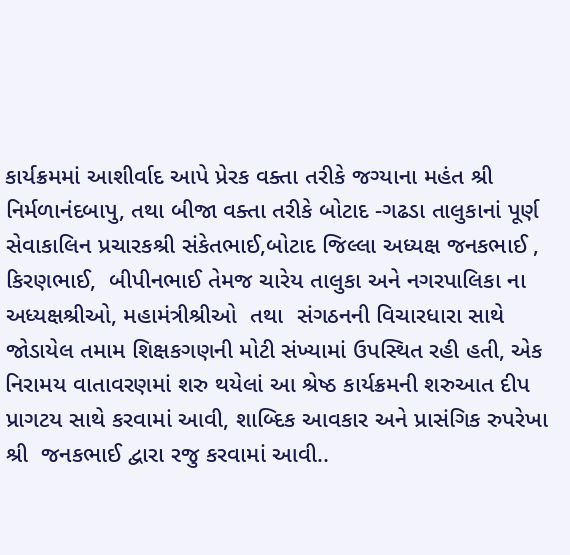કાર્યક્રમમાં આશીર્વાદ આપે પ્રેરક વક્તા તરીકે જગ્યાના મહંત શ્રી નિર્મળાનંદબાપુ, તથા બીજા વક્તા તરીકે બોટાદ -ગઢડા તાલુકાનાં પૂર્ણ સેવાકાલિન પ્રચારકશ્રી સંકેતભાઈ,બોટાદ જિલ્લા અધ્યક્ષ જનકભાઈ , કિરણભાઈ,  બીપીનભાઈ તેમજ ચારેય તાલુકા અને નગરપાલિકા ના અધ્યક્ષશ્રીઓ, મહામંત્રીશ્રીઓ  તથા  સંગઠનની વિચારધારા સાથે જોડાયેલ તમામ શિક્ષકગણની મોટી સંખ્યામાં ઉપસ્થિત રહી હતી, એક નિરામય વાતાવરણમાં શરુ થયેલાં આ શ્રેષ્ઠ કાર્યક્રમની શરુઆત દીપ પ્રાગટય સાથે કરવામાં આવી, શાબ્દિક આવકાર અને પ્રાસંગિક રુપરેખા શ્રી  જનકભાઈ દ્વારા રજુ કરવામાં આવી..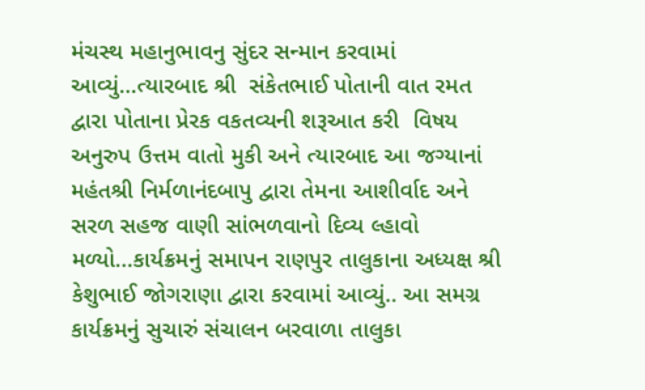મંચસ્થ મહાનુભાવનુ સુંદર સન્માન કરવામાં આવ્યું…ત્યારબાદ શ્રી  સંકેતભાઈ પોતાની વાત રમત દ્વારા પોતાના પ્રેરક વકતવ્યની શરૂઆત કરી  વિષય અનુરુપ ઉત્તમ વાતો મુકી અને ત્યારબાદ આ જગ્યાનાં મહંતશ્રી નિર્મળાનંદબાપુ દ્વારા તેમના આશીર્વાદ અને સરળ સહજ વાણી સાંભળવાનો દિવ્ય લ્હાવો મળ્યો...કાર્યક્રમનું સમાપન રાણપુર તાલુકાના અધ્યક્ષ શ્રી કેશુભાઈ જોગરાણા દ્વારા કરવામાં આવ્યું.. આ સમગ્ર કાર્યક્રમનું સુચારું સંચાલન બરવાળા તાલુકા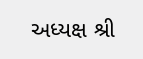અધ્યક્ષ શ્રી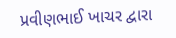પ્રવીણભાઈ ખાચર દ્વારા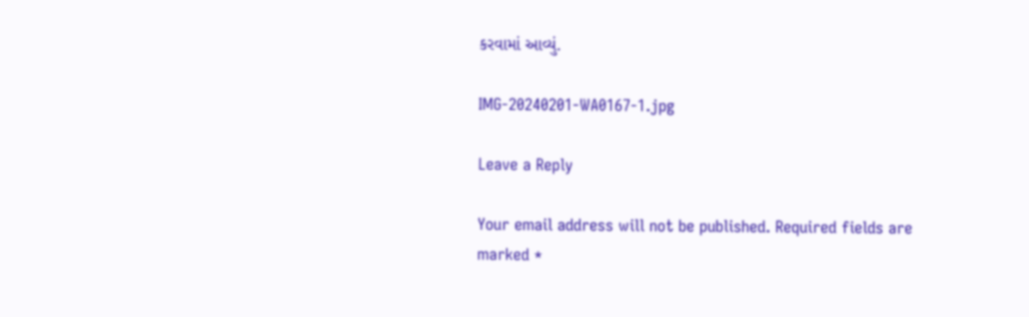કરવામાં આવ્યું.

IMG-20240201-WA0167-1.jpg

Leave a Reply

Your email address will not be published. Required fields are marked *